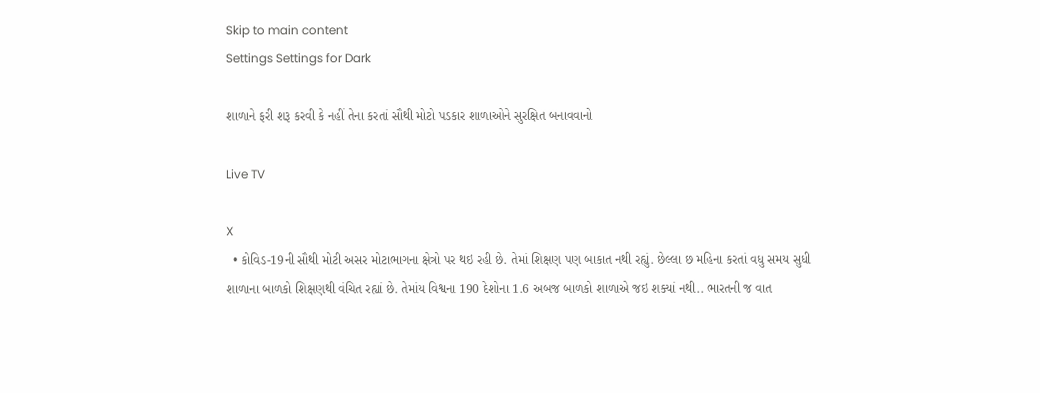Skip to main content
Settings Settings for Dark

શાળાને ફરી શરૂ કરવી કે નહીં તેના કરતાં સૌથી મોટો પડકાર શાળાઓને સુરક્ષિત બનાવવાનો

Live TV

X
  • કોવિડ-19ની સૌથી મોટી અસર મોટાભાગના ક્ષેત્રો પર થઇ રહી છે. તેમાં શિક્ષણ પણ બાકાત નથી રહ્યું. છેલ્લા છ મહિના કરતાં વધુ સમય સુધી શાળાના બાળકો શિક્ષણથી વંચિત રહ્યાં છે. તેમાંય વિશ્વના 190 દેશોના 1.6 અબજ બાળકો શાળાએ જઇ શક્યાં નથી.. ભારતની જ વાત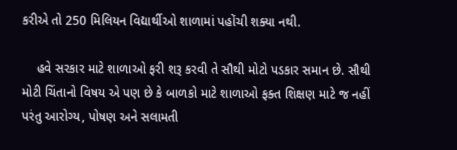કરીએ તો 250 મિલિયન વિદ્યાર્થીઓ શાળામાં પહોંચી શક્યા નથી.

    હવે સરકાર માટે શાળાઓ ફરી શરૂ કરવી તે સૌથી મોટો પડકાર સમાન છે. સૌથી મોટી ચિંતાનો વિષય એ પણ છે કે બાળકો માટે શાળાઓ ફક્ત શિક્ષણ માટે જ નહીં પરંતુ આરોગ્ય, પોષણ અને સલામતી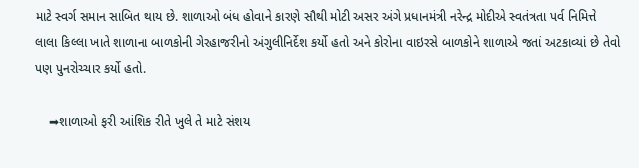માટે સ્વર્ગ સમાન સાબિત થાય છે. શાળાઓ બંધ હોવાને કારણે સૌથી મોટી અસર અંગે પ્રધાનમંત્રી નરેન્દ્ર મોદીએ સ્વતંત્રતા પર્વ નિમિત્તે લાલા કિલ્લા ખાતે શાળાના બાળકોની ગેરહાજરીનો અંગુલીનિર્દેશ કર્યો હતો અને કોરોના વાઇરસે બાળકોને શાળાએ જતાં અટકાવ્યાં છે તેવો પણ પુનરોચ્ચાર કર્યો હતો.

    ➡શાળાઓ ફરી આંશિક રીતે ખુલે તે માટે સંશય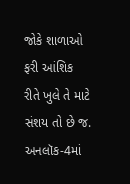જોકે શાળાઓ ફરી આંશિક રીતે ખુલે તે માટે સંશય તો છે જ. અનલૉક-4માં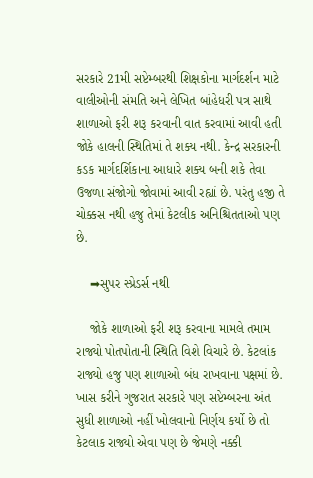સરકારે 21મી સપ્ટેમ્બરથી શિક્ષકોના માર્ગદર્શન માટે વાલીઓની સંમતિ અને લેખિત બાંહેધરી પત્ર સાથે શાળાઓ ફરી શરૂ કરવાની વાત કરવામાં આવી હતી જોકે હાલની સ્થિતિમાં તે શક્ય નથી. કેન્દ્ર સરકારની કડક માર્ગદર્શિકાના આધારે શક્ય બની શકે તેવા ઉજળા સંજોગો જોવામાં આવી રહ્યાં છે. પરંતુ હજી તે ચોક્કસ નથી હજુ તેમાં કેટલીક અનિશ્ચિતતાઓ પણ છે.

    ➡સુપર સ્પ્રેડર્સ નથી

    જોકે શાળાઓ ફરી શરૂ કરવાના મામલે તમામ રાજ્યો પોતપોતાની સ્થિતિ વિશે વિચારે છે. કેટલાંક રાજ્યો હજુ પણ શાળાઓ બંધ રાખવાના પક્ષમાં છે. ખાસ કરીને ગુજરાત સરકારે પણ સપ્ટેમ્બરના અંત સુધી શાળાઓ નહીં ખોલવાનો નિર્ણય કર્યો છે તો કેટલાક રાજ્યો એવા પણ છે જેમણે નક્કી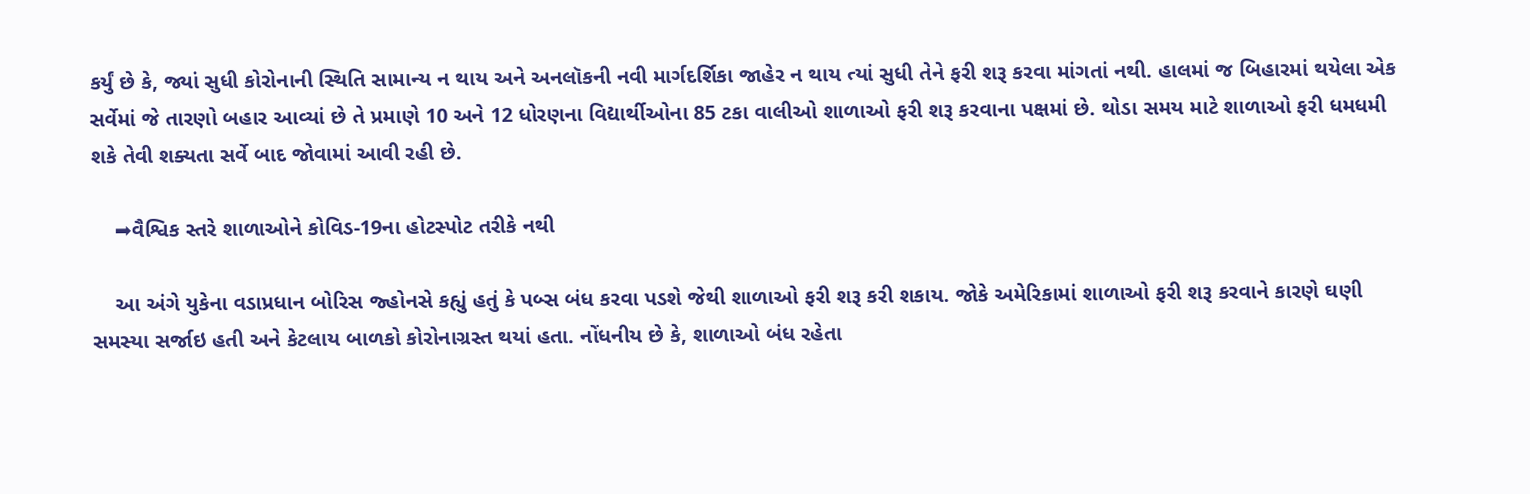કર્યું છે કે, જ્યાં સુધી કોરોનાની સ્થિતિ સામાન્ય ન થાય અને અનલૉકની નવી માર્ગદર્શિકા જાહેર ન થાય ત્યાં સુધી તેને ફરી શરૂ કરવા માંગતાં નથી. હાલમાં જ બિહારમાં થયેલા એક સર્વેમાં જે તારણો બહાર આવ્યાં છે તે પ્રમાણે 10 અને 12 ધોરણના વિદ્યાર્થીઓના 85 ટકા વાલીઓ શાળાઓ ફરી શરૂ કરવાના પક્ષમાં છે. થોડા સમય માટે શાળાઓ ફરી ધમધમી શકે તેવી શક્યતા સર્વે બાદ જોવામાં આવી રહી છે.

    ➡વૈશ્વિક સ્તરે શાળાઓને કોવિડ-19ના હોટસ્પોટ તરીકે નથી

    આ અંગે યુકેના વડાપ્રધાન બોરિસ જ્હોનસે કહ્યું હતું કે પબ્સ બંધ કરવા પડશે જેથી શાળાઓ ફરી શરૂ કરી શકાય. જોકે અમેરિકામાં શાળાઓ ફરી શરૂ કરવાને કારણે ઘણી સમસ્યા સર્જાઇ હતી અને કેટલાય બાળકો કોરોનાગ્રસ્ત થયાં હતા. નોંધનીય છે કે, શાળાઓ બંધ રહેતા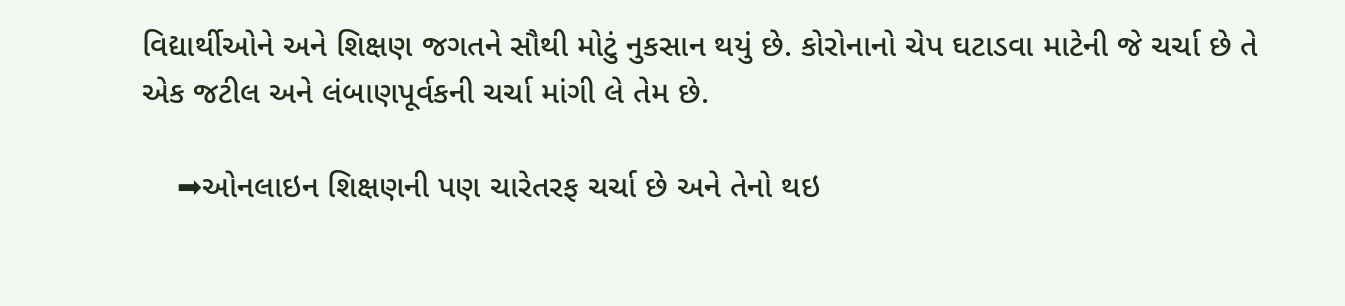વિદ્યાર્થીઓને અને શિક્ષણ જગતને સૌથી મોટું નુકસાન થયું છે. કોરોનાનો ચેપ ઘટાડવા માટેની જે ચર્ચા છે તે એક જટીલ અને લંબાણપૂર્વકની ચર્ચા માંગી લે તેમ છે.

    ➡ઓનલાઇન શિક્ષણની પણ ચારેતરફ ચર્ચા છે અને તેનો થઇ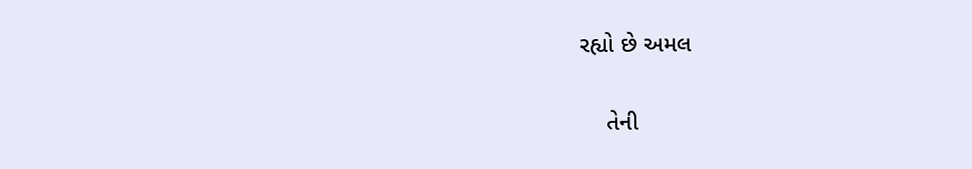રહ્યો છે અમલ

    તેની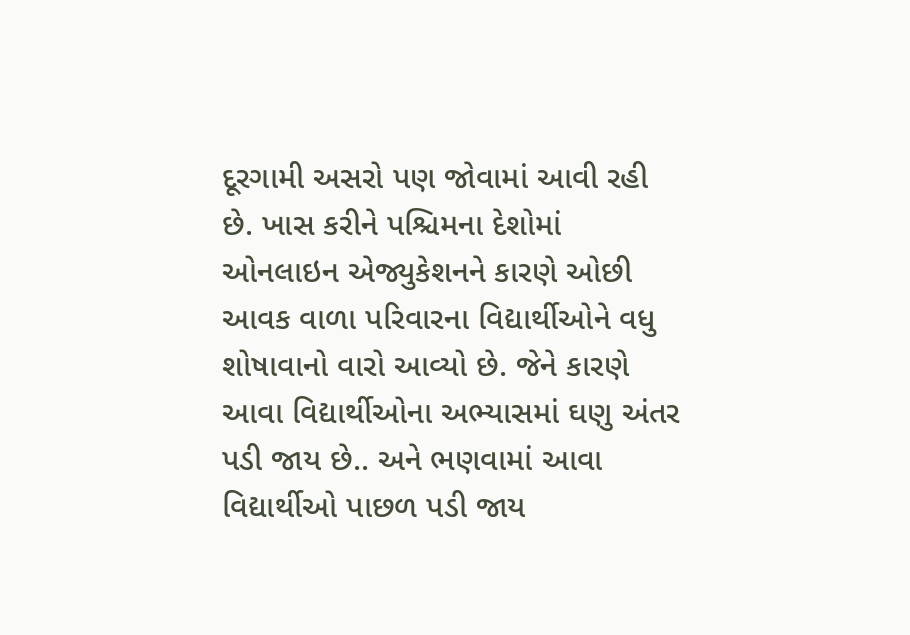દૂરગામી અસરો પણ જોવામાં આવી રહી છે. ખાસ કરીને પશ્ચિમના દેશોમાં ઓનલાઇન એજ્યુકેશનને કારણે ઓછી આવક વાળા પરિવારના વિદ્યાર્થીઓને વધુ શોષાવાનો વારો આવ્યો છે. જેને કારણે આવા વિદ્યાર્થીઓના અભ્યાસમાં ઘણુ અંતર પડી જાય છે.. અને ભણવામાં આવા વિદ્યાર્થીઓ પાછળ પડી જાય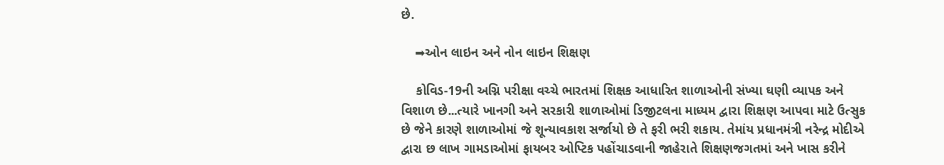છે.

    ➡ઓન લાઇન અને નોન લાઇન શિક્ષણ

    કોવિડ-19ની અગ્નિ પરીક્ષા વચ્ચે ભારતમાં શિક્ષક આધારિત શાળાઓની સંખ્યા ઘણી વ્યાપક અને વિશાળ છે...ત્યારે ખાનગી અને સરકારી શાળાઓમાં ડિજીટલના માધ્યમ દ્વારા શિક્ષણ આપવા માટે ઉત્સુક છે જેને કારણે શાળાઓમાં જે શૂન્યાવકાશ સર્જાયો છે તે ફરી ભરી શકાય. તેમાંય પ્રધાનમંત્રી નરેન્દ્ર મોદીએ દ્વારા છ લાખ ગામડાઓમાં ફાયબર ઓપ્ટિક પહોંચાડવાની જાહેરાતે શિક્ષણજગતમાં અને ખાસ કરીને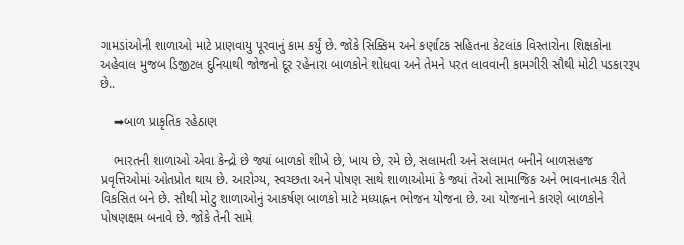ગામડાંઓની શાળાઓ માટે પ્રાણવાયુ પૂરવાનું કામ કર્યું છે. જોકે સિક્કિમ અને કર્ણાટક સહિતના કેટલાંક વિસ્તારોના શિક્ષકોના અહેવાલ મુજબ ડિજીટલ દુનિયાથી જોજનો દૂર રહેનારા બાળકોને શોધવા અને તેમને પરત લાવવાની કામગીરી સૌથી મોટી પડકારરૂપ છે..

    ➡બાળ પ્રાકૃતિક રહેઠાણ

    ભારતની શાળાઓ એવા કેન્દ્રો છે જ્યાં બાળકો શીખે છે, ખાય છે, રમે છે, સલામતી અને સલામત બનીને બાળસહજ પ્રવૃત્તિઓમાં ઓતપ્રોત થાય છે. આરોગ્ય, સ્વચ્છતા અને પોષણ સાથે શાળાઓમાં કે જ્યાં તેઓ સામાજિક અને ભાવનાત્મક રીતે વિકસિત બને છે. સૌથી મોટુ શાળાઓનું આકર્ષણ બાળકો માટે મધ્યાહ્નન ભોજન યોજના છે. આ યોજનાને કારણે બાળકોને પોષણક્ષમ બનાવે છે. જોકે તેની સામે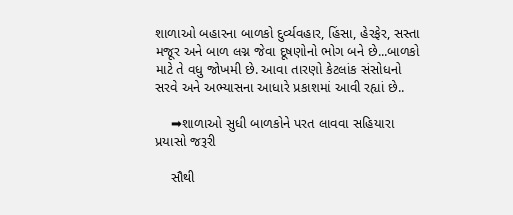શાળાઓ બહારના બાળકો દુર્વ્યવહાર, હિંસા, હેરફેર, સસ્તા મજૂર અને બાળ લગ્ન જેવા દૂષણોનો ભોગ બને છે...બાળકો માટે તે વધુ જોખમી છે. આવા તારણો કેટલાંક સંસોધનો સરવે અને અભ્યાસના આધારે પ્રકાશમાં આવી રહ્યાં છે..

    ➡શાળાઓ સુધી બાળકોને પરત લાવવા સહિયારા પ્રયાસો જરૂરી

    સૌથી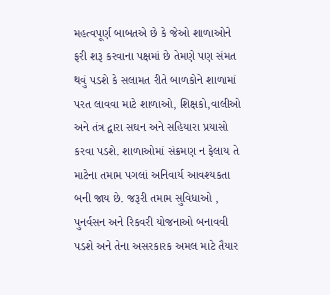મહત્વપૂર્ણ બાબતએ છે કે જેઓ શાળાઓને ફરી શરૂ કરવાના પક્ષમાં છે તેમણે પણ સંમત થવું પડશે કે સલામત રીતે બાળકોને શાળામાં પરત લાવવા માટે શાળાઓ, શિક્ષકો,વાલીઓ અને તંત્ર દ્વારા સઘન અને સહિયારા પ્રયાસો કરવા પડશે. શાળાઓમાં સંક્રમણ ન ફેલાય તે માટેના તમામ પગલાં અનિવાર્ય આવશ્યકતા બની જાય છે. જરૂરી તમામ સુવિધાઓ , પુનર્વસન અને રિકવરી યોજનાઓ બનાવવી પડશે અને તેના અસરકારક અમલ માટે તૈયાર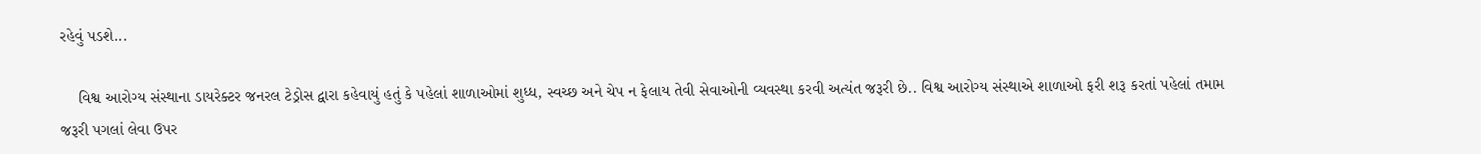રહેવું પડશે...

    વિશ્વ આરોગ્ય સંસ્થાના ડાયરેક્ટર જનરલ ટેડ્રોસ દ્વારા કહેવાયું હતું કે પહેલાં શાળાઓમાં શુધ્ધ, સ્વચ્છ અને ચેપ ન ફેલાય તેવી સેવાઓની વ્યવસ્થા કરવી અત્યંત જરૂરી છે.. વિશ્વ આરોગ્ય સંસ્થાએ શાળાઓ ફરી શરૂ કરતાં પહેલાં તમામ જરૂરી પગલાં લેવા ઉપર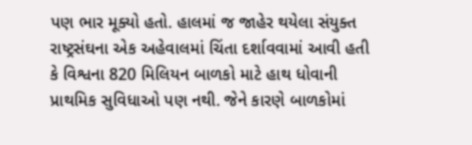પણ ભાર મૂક્યો હતો. હાલમાં જ જાહેર થયેલા સંયુક્ત રાષ્ટ્રસંઘના એક અહેવાલમાં ચિંતા દર્શાવવામાં આવી હતી કે વિશ્વના 820 મિલિયન બાળકો માટે હાથ ધોવાની પ્રાથમિક સુવિધાઓ પણ નથી. જેને કારણે બાળકોમાં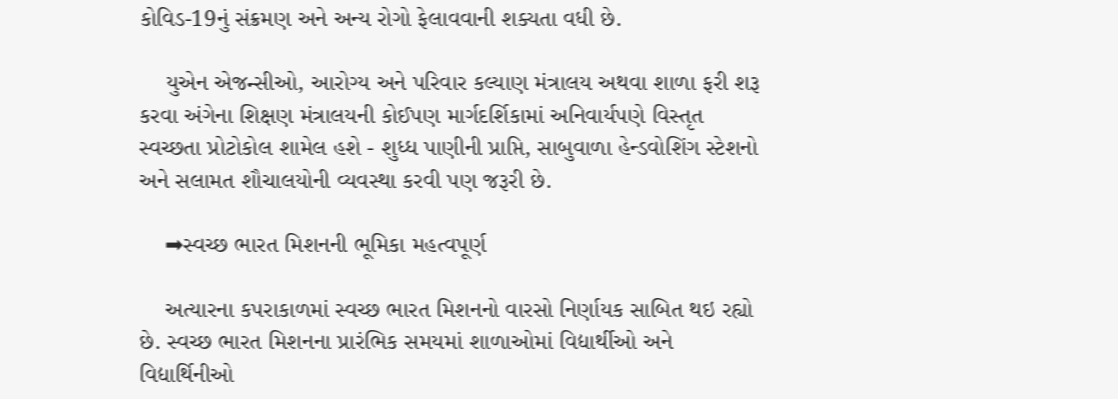કોવિડ-19નું સંક્રમણ અને અન્ય રોગો ફેલાવવાની શક્યતા વધી છે.

    યુએન એજન્સીઓ, આરોગ્ય અને પરિવાર કલ્યાણ મંત્રાલય અથવા શાળા ફરી શરૂ કરવા અંગેના શિક્ષણ મંત્રાલયની કોઈપણ માર્ગદર્શિકામાં અનિવાર્યપણે વિસ્તૃત સ્વચ્છતા પ્રોટોકોલ શામેલ હશે - શુધ્ધ પાણીની પ્રાપ્તિ, સાબુવાળા હેન્ડવોશિંગ સ્ટેશનો અને સલામત શૌચાલયોની વ્યવસ્થા કરવી પણ જરૂરી છે.

    ➡સ્વચ્છ ભારત મિશનની ભૂમિકા મહત્વપૂર્ણ

    અત્યારના કપરાકાળમાં સ્વચ્છ ભારત મિશનનો વારસો નિર્ણાયક સાબિત થઇ રહ્યો છે. સ્વચ્છ ભારત મિશનના પ્રારંભિક સમયમાં શાળાઓમાં વિદ્યાર્થીઓ અને વિદ્યાર્થિનીઓ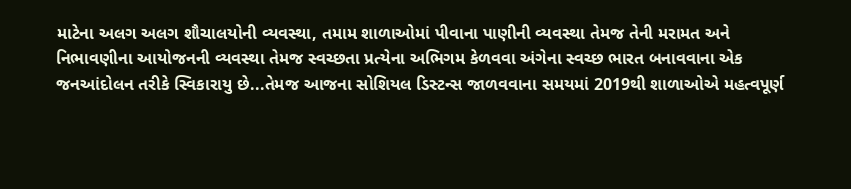માટેના અલગ અલગ શૌચાલયોની વ્યવસ્થા, તમામ શાળાઓમાં પીવાના પાણીની વ્યવસ્થા તેમજ તેની મરામત અને નિભાવણીના આયોજનની વ્યવસ્થા તેમજ સ્વચ્છતા પ્રત્યેના અભિગમ કેળવવા અંગેના સ્વચ્છ ભારત બનાવવાના એક જનઆંદોલન તરીકે સ્વિકારાયુ છે...તેમજ આજના સોશિયલ ડિસ્ટન્સ જાળવવાના સમયમાં 2019થી શાળાઓએ મહત્વપૂર્ણ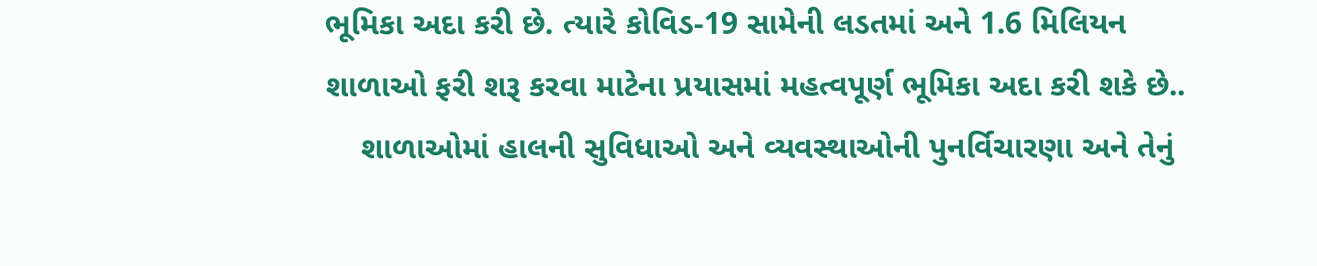ભૂમિકા અદા કરી છે. ત્યારે કોવિડ-19 સામેની લડતમાં અને 1.6 મિલિયન શાળાઓ ફરી શરૂ કરવા માટેના પ્રયાસમાં મહત્વપૂર્ણ ભૂમિકા અદા કરી શકે છે..
    શાળાઓમાં હાલની સુવિધાઓ અને વ્યવસ્થાઓની પુનર્વિચારણા અને તેનું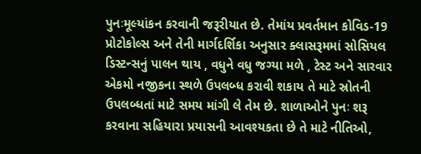પુનઃમૂલ્યાંકન કરવાની જરૂરીયાત છે. તેમાંય પ્રવર્તમાન કોવિડ-19 પ્રોટોકોલ્સ અને તેની માર્ગદર્શિકા અનુસાર ક્લાસરૂમમાં સોસિયલ ડિસ્ટન્સનું પાલન થાય , વધુને વધુ જગ્યા મળે , ટેસ્ટ અને સારવાર એકમો નજીકના સ્થળે ઉપલબ્ધ કરાવી શકાય તે માટે સ્રોતની ઉપલબ્ધતાં માટે સમય માંગી લે તેમ છે. શાળાઓને પુનઃ શરૂ કરવાના સહિયારા પ્રયાસની આવશ્યકતા છે તે માટે નીતિઓ,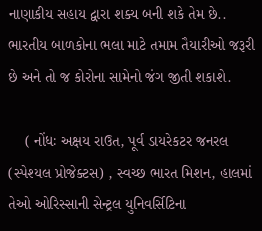નાણાકીય સહાય દ્વારા શક્ય બની શકે તેમ છે.. ભારતીય બાળકોના ભલા માટે તમામ તૈયારીઓ જરૂરી છે અને તો જ કોરોના સામેનો જંગ જીતી શકાશે.

    ( નોંધઃ અક્ષય રાઉત, પૂર્વ ડાયરેકટર જનરલ (સ્પેશ્યલ પ્રોજેક્ટસ) , સ્વચ્છ ભારત મિશન, હાલમાં તેઓ ઓરિસ્સાની સેન્ટ્રલ યુનિવર્સિટિના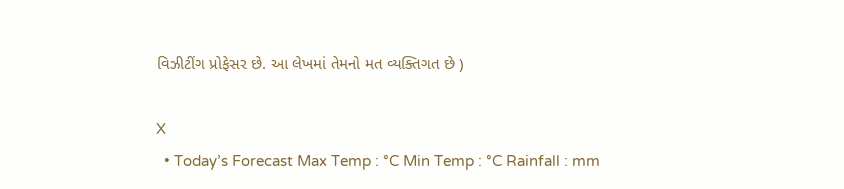વિઝીટીંગ પ્રોફેસર છે. આ લેખમાં તેમનો મત વ્યક્તિગત છે )

X
  • Today’s Forecast Max Temp : °C Min Temp : °C Rainfall : mm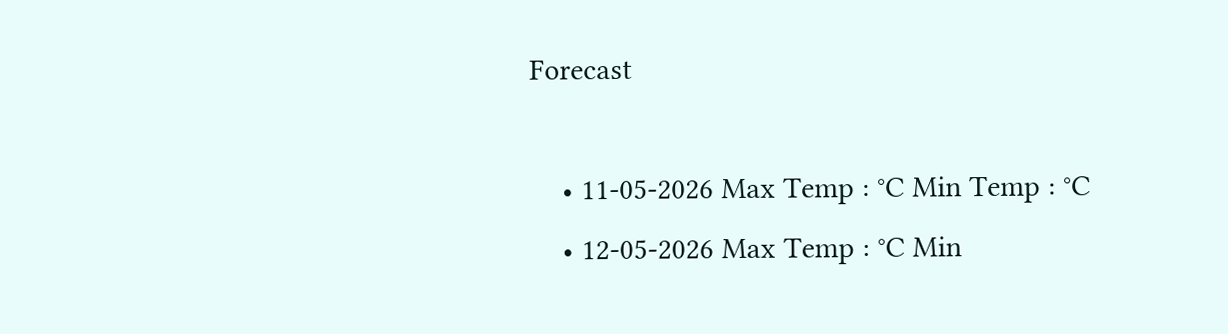Forecast

    • 11-05-2026 Max Temp : °C Min Temp : °C
    • 12-05-2026 Max Temp : °C Min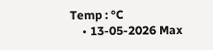Temp : °C
    • 13-05-2026 Max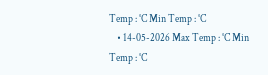Temp : °C Min Temp : °C
    • 14-05-2026 Max Temp : °C Min Temp : °C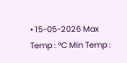• 15-05-2026 Max Temp : °C Min Temp :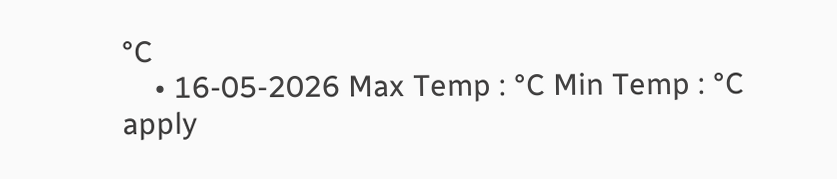°C
    • 16-05-2026 Max Temp : °C Min Temp : °C
apply